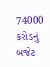74000 કરોડનું બજેટ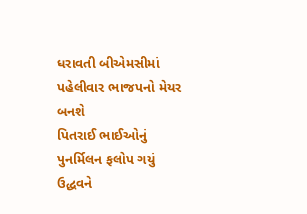ધરાવતી બીએમસીમાં પહેલીવાર ભાજપનો મેયર બનશે
પિતરાઈ ભાઈઓનું પુનર્મિલન ફલોપ ગયું ઉદ્ધવને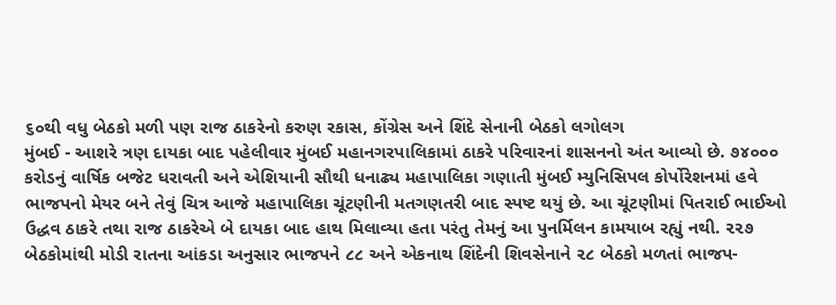૬૦થી વધુ બેઠકો મળી પણ રાજ ઠાકરેનો કરુણ રકાસ, કોંગ્રેસ અને શિંદે સેનાની બેઠકો લગોલગ
મુંબઈ - આશરે ત્રણ દાયકા બાદ પહેલીવાર મુંબઈ મહાનગરપાલિકામાં ઠાકરે પરિવારનાં શાસનનો અંત આવ્યો છે. ૭૪૦૦૦ કરોડનું વાર્ષિક બજેટ ધરાવતી અને એશિયાની સૌથી ધનાઢ્ય મહાપાલિકા ગણાતી મુંબઈ મ્યુનિસિપલ કોર્પોરેશનમાં હવે ભાજપનો મેયર બને તેવું ચિત્ર આજે મહાપાલિકા ચૂંટણીની મતગણતરી બાદ સ્પષ્ટ થયું છે. આ ચૂંટણીમાં પિતરાઈ ભાઈઓ ઉદ્ધવ ઠાકરે તથા રાજ ઠાકરેએ બે દાયકા બાદ હાથ મિલાવ્યા હતા પરંતુ તેમનું આ પુનર્મિલન કામયાબ રહ્યું નથી. ૨૨૭ બેઠકોમાંથી મોડી રાતના આંકડા અનુસાર ભાજપને ૮૮ અને એકનાથ શિંદેની શિવસેનાને ૨૮ બેઠકો મળતાં ભાજપ-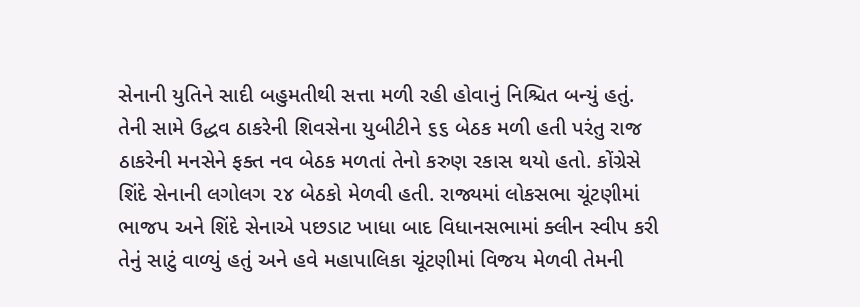સેનાની યુતિને સાદી બહુમતીથી સત્તા મળી રહી હોવાનું નિશ્ચિત બન્યું હતું. તેની સામે ઉદ્ધવ ઠાકરેની શિવસેના યુબીટીને ૬૬ બેઠક મળી હતી પરંતુ રાજ ઠાકરેની મનસેને ફક્ત નવ બેઠક મળતાં તેનો કરુણ રકાસ થયો હતો. કોંગ્રેસે શિંદે સેનાની લગોલગ ૨૪ બેઠકો મેળવી હતી. રાજ્યમાં લોકસભા ચૂંટણીમાં ભાજપ અને શિંદે સેનાએ પછડાટ ખાધા બાદ વિધાનસભામાં ક્લીન સ્વીપ કરી તેનું સાટું વાળ્યું હતું અને હવે મહાપાલિકા ચૂંટણીમાં વિજય મેળવી તેમની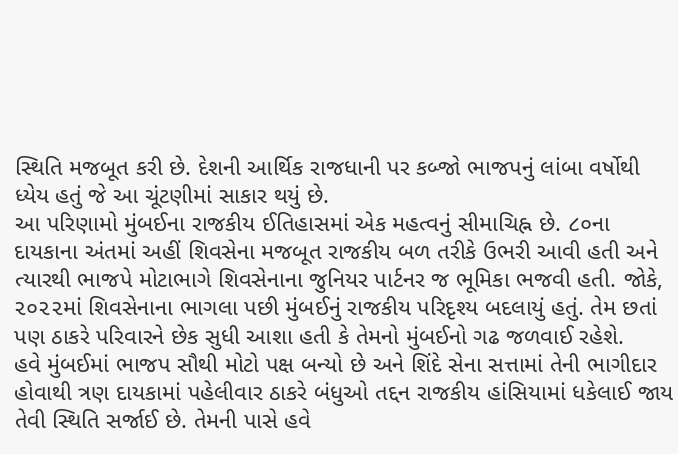સ્થિતિ મજબૂત કરી છે. દેશની આર્થિક રાજધાની પર કબ્જો ભાજપનું લાંબા વર્ષોથી ધ્યેય હતું જે આ ચૂંટણીમાં સાકાર થયું છે.
આ પરિણામો મુંબઈના રાજકીય ઈતિહાસમાં એક મહત્વનું સીમાચિહ્ન છે. ૮૦ના દાયકાના અંતમાં અહીં શિવસેના મજબૂત રાજકીય બળ તરીકે ઉભરી આવી હતી અને ત્યારથી ભાજપે મોટાભાગે શિવસેનાના જુનિયર પાર્ટનર જ ભૂમિકા ભજવી હતી. જોકે, ૨૦૨૨માં શિવસેનાના ભાગલા પછી મુંબઈનું રાજકીય પરિદૃશ્ય બદલાયું હતું. તેમ છતાં પણ ઠાકરે પરિવારને છેક સુધી આશા હતી કે તેમનો મુંબઈનો ગઢ જળવાઈ રહેશે.
હવે મુંબઈમાં ભાજપ સૌથી મોટો પક્ષ બન્યો છે અને શિંદે સેના સત્તામાં તેની ભાગીદાર હોવાથી ત્રણ દાયકામાં પહેલીવાર ઠાકરે બંધુઓ તદ્દન રાજકીય હાંસિયામાં ધકેલાઈ જાય તેવી સ્થિતિ સર્જાઈ છે. તેમની પાસે હવે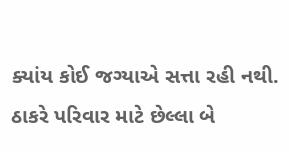ક્યાંય કોઈ જગ્યાએ સત્તા રહી નથી. ઠાકરે પરિવાર માટે છેલ્લા બે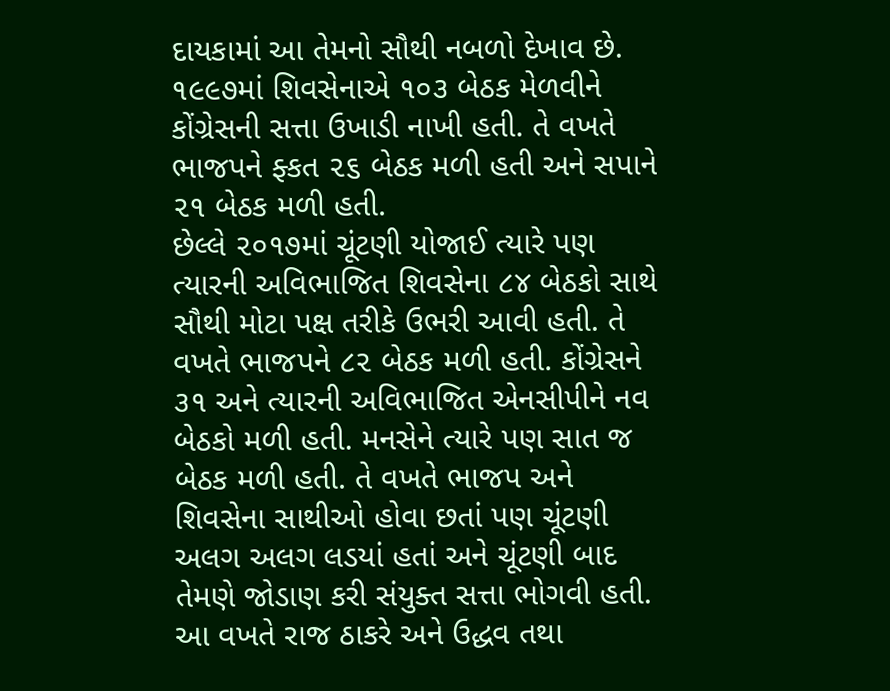દાયકામાં આ તેમનો સૌથી નબળો દેખાવ છે. ૧૯૯૭માં શિવસેનાએ ૧૦૩ બેઠક મેળવીને કોંગ્રેસની સત્તા ઉખાડી નાખી હતી. તે વખતે ભાજપને ફ્કત ૨૬ બેઠક મળી હતી અને સપાને ૨૧ બેઠક મળી હતી.
છેલ્લે ૨૦૧૭માં ચૂંટણી યોજાઈ ત્યારે પણ ત્યારની અવિભાજિત શિવસેના ૮૪ બેઠકો સાથે સૌથી મોટા પક્ષ તરીકે ઉભરી આવી હતી. તે વખતે ભાજપને ૮૨ બેઠક મળી હતી. કોંગ્રેસને ૩૧ અને ત્યારની અવિભાજિત એનસીપીને નવ બેઠકો મળી હતી. મનસેને ત્યારે પણ સાત જ બેઠક મળી હતી. તે વખતે ભાજપ અને શિવસેના સાથીઓ હોવા છતાં પણ ચૂંટણી અલગ અલગ લડયાં હતાં અને ચૂંટણી બાદ તેમણે જોડાણ કરી સંયુક્ત સત્તા ભોગવી હતી.
આ વખતે રાજ ઠાકરે અને ઉદ્ધવ તથા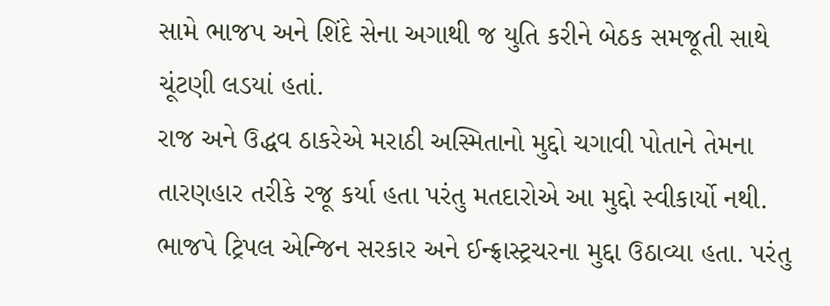સામે ભાજપ અને શિંદે સેના અગાથી જ યુતિ કરીને બેઠક સમજૂતી સાથે ચૂંટણી લડયાં હતાં.
રાજ અને ઉદ્ધવ ઠાકરેએ મરાઠી અસ્મિતાનો મુદ્દો ચગાવી પોતાને તેમના તારણહાર તરીકે રજૂ કર્યા હતા પરંતુ મતદારોએ આ મુદ્દો સ્વીકાર્યો નથી. ભાજપે ટ્રિપલ એન્જિન સરકાર અને ઈન્ફ્રાસ્ટ્રચરના મુદ્દા ઉઠાવ્યા હતા. પરંતુ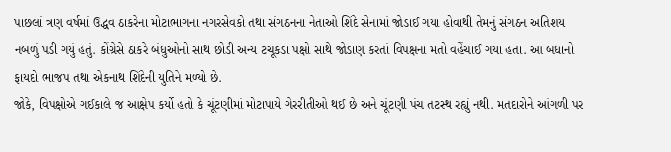પાછલાં ત્રણ વર્ષમાં ઉદ્ધવ ઠાકરેના મોટાભાગના નગરસેવકો તથા સંગઠનના નેતાઓ શિંદે સેનામાં જોડાઈ ગયા હોવાથી તેમનું સંગઠન અતિશય નબળું પડી ગયું હતું. કોંગ્રેસે ઠાકરે બંધુઓનો સાથ છોડી અન્ય ટચૂકડા પક્ષો સાથે જોડાણ કરતાં વિપક્ષના મતો વહેંચાઈ ગયા હતા. આ બધાનો ફાયદો ભાજપ તથા એકનાથ શિંદેની યુતિને મળ્યો છે.
જોકે, વિપક્ષોએ ગઈકાલે જ આક્ષેપ કર્યો હતો કે ચૂંટણીમાં મોટાપાયે ગેરરીતીઓ થઈ છે અને ચૂંટણી પંચ તટસ્થ રહ્યું નથી. મતદારોને આંગળી પર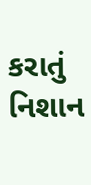કરાતું નિશાન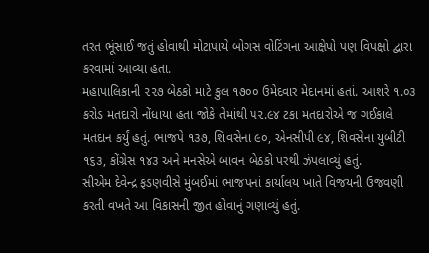તરત ભૂંસાઈ જતું હોવાથી મોટાપાયે બોગસ વોટિંગના આક્ષેપો પણ વિપક્ષો દ્વારા કરવામાં આવ્યા હતા.
મહાપાલિકાની ૨૨૭ બેઠકો માટે કુલ ૧૭૦૦ ઉમેદવાર મેદાનમાં હતાં. આશરે ૧.૦૩ કરોડ મતદારો નોંધાયા હતા જોકે તેમાંથી ૫૨.૯૪ ટકા મતદારોએ જ ગઈકાલે મતદાન કર્યું હતું. ભાજપે ૧૩૭, શિવસેના ૯૦, એનસીપી ૯૪, શિવસેના યુબીટી ૧૬૩, કોંગ્રેસ ૧૪૩ અને મનસેએ બાવન બેઠકો પરથી ઝંપલાવ્યું હતું.
સીએમ દેવેન્દ્ર ફડણવીસે મુંબઈમાં ભાજપનાં કાર્યાલય ખાતે વિજયની ઉજવણી કરતી વખતે આ વિકાસની જીત હોવાનું ગણાવ્યું હતું.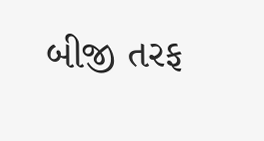બીજી તરફ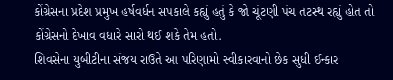કોંગ્રેસના પ્રદેશ પ્રમુખ હર્ષવર્ધન સપકાલે કહ્યું હતું કે જો ચૂંટણી પંચ તટસ્થ રહ્યું હોત તો કોંગ્રેસનો દેખાવ વધારે સારો થઈ શકે તેમ હતો.
શિવસેના યુબીટીના સંજય રાઉતે આ પરિણામો સ્વીકારવાનો છેક સુધી ઈન્કાર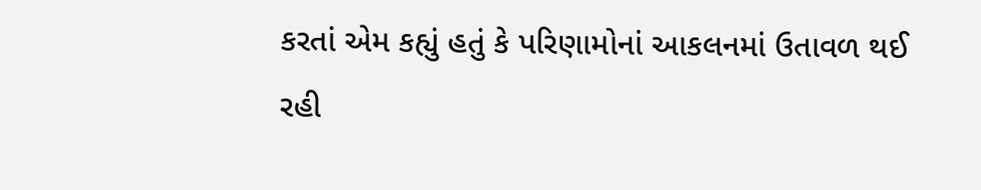કરતાં એમ કહ્યું હતું કે પરિણામોનાં આકલનમાં ઉતાવળ થઈ રહી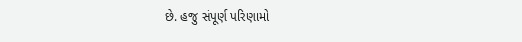છે. હજુ સંપૂર્ણ પરિણામો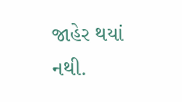જાહેર થયાં નથી.